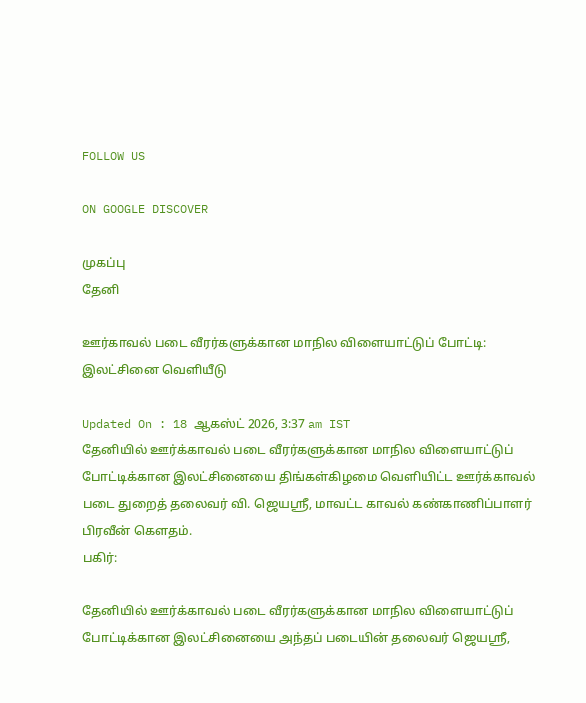FOLLOW US

ON GOOGLE DISCOVER

முகப்பு
தேனி

ஊர்காவல் படை வீரர்களுக்கான மாநில விளையாட்டுப் போட்டி: இலட்சினை வெளியீடு

Updated On : 18 ஆகஸ்ட் 2026, 3:37 am IST
தேனியில் ஊர்க்காவல் படை வீரர்களுக்கான மாநில விளையாட்டுப் போட்டிக்கான இலட்சினையை திங்கள்கிழமை வெளியிட்ட ஊர்க்காவல் படை துறைத் தலைவர் வி. ஜெயஸ்ரீ, மாவட்ட காவல் கண்காணிப்பாளர் பிரவீன் கெளதம்.
பகிர்:

தேனியில் ஊர்க்காவல் படை வீரர்களுக்கான மாநில விளையாட்டுப் போட்டிக்கான இலட்சினையை அந்தப் படையின் தலைவர் ஜெயஸ்ரீ,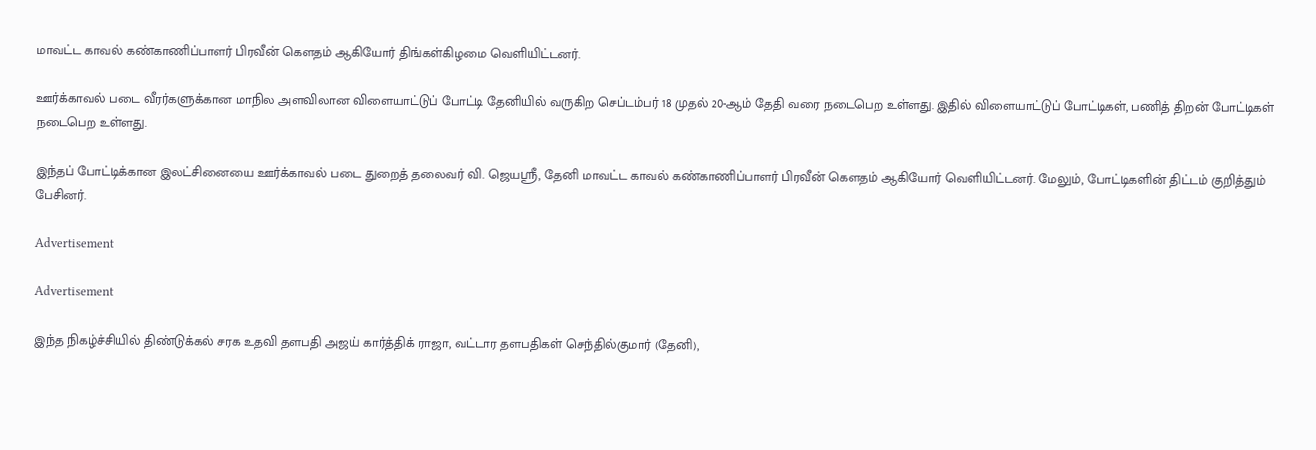மாவட்ட காவல் கண்காணிப்பாளர் பிரவீன் கெளதம் ஆகியோர் திங்கள்கிழமை வெளியிட்டனர்.

ஊர்க்காவல் படை வீரர்களுக்கான மாநில அளவிலான விளையாட்டுப் போட்டி தேனியில் வருகிற செப்டம்பர் 18 முதல் 20-ஆம் தேதி வரை நடைபெற உள்ளது. இதில் விளையாட்டுப் போட்டிகள், பணித் திறன் போட்டிகள் நடைபெற உள்ளது.

இந்தப் போட்டிக்கான இலட்சினையை ஊர்க்காவல் படை துறைத் தலைவர் வி. ஜெயஸ்ரீ, தேனி மாவட்ட காவல் கண்காணிப்பாளர் பிரவீன் கெளதம் ஆகியோர் வெளியிட்டனர். மேலும், போட்டிகளின் திட்டம் குறித்தும் பேசினர்.

Advertisement

Advertisement

இந்த நிகழ்ச்சியில் திண்டுக்கல் சரக உதவி தளபதி அஜய் கார்த்திக் ராஜா, வட்டார தளபதிகள் செந்தில்குமார் (தேனி),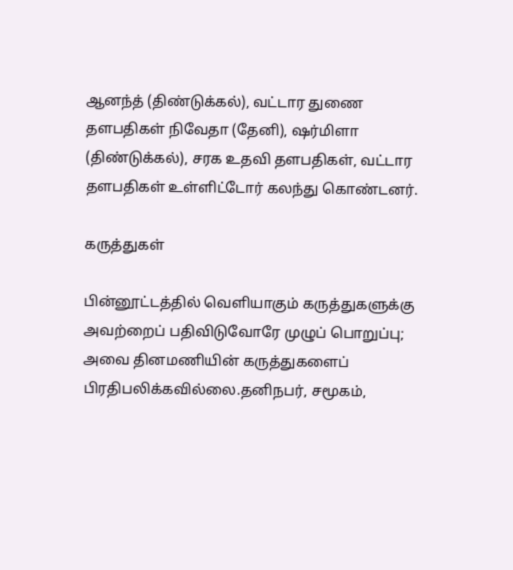ஆனந்த் (திண்டுக்கல்), வட்டார துணை தளபதிகள் நிவேதா (தேனி), ஷர்மிளா (திண்டுக்கல்), சரக உதவி தளபதிகள், வட்டார தளபதிகள் உள்ளிட்டோர் கலந்து கொண்டனர்.

கருத்துகள்

பின்னூட்டத்தில் வெளியாகும் கருத்துகளுக்கு அவற்றைப் பதிவிடுவோரே முழுப் பொறுப்பு; அவை தினமணியின் கருத்துகளைப் பிரதிபலிக்கவில்லை.தனிநபர், சமூகம்,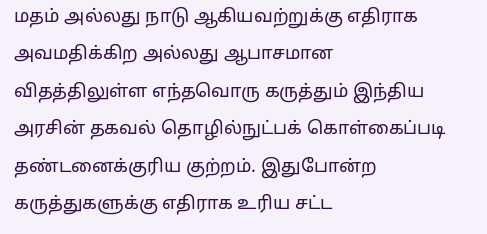மதம் அல்லது நாடு ஆகியவற்றுக்கு எதிராக அவமதிக்கிற அல்லது ஆபாசமான விதத்திலுள்ள எந்தவொரு கருத்தும் இந்திய அரசின் தகவல் தொழில்நுட்பக் கொள்கைப்படி தண்டனைக்குரிய குற்றம். இதுபோன்ற கருத்துகளுக்கு எதிராக உரிய சட்ட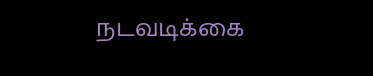நடவடிக்கை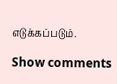எடுக்கப்படும்.

Show comments